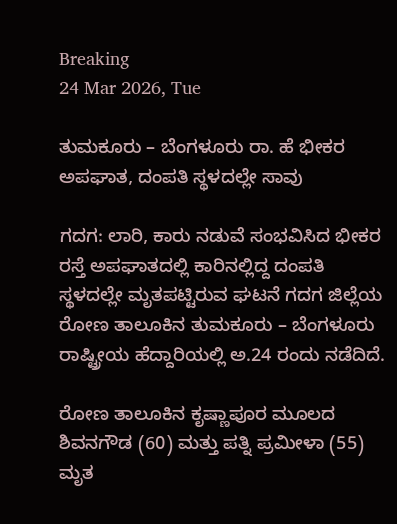Breaking
24 Mar 2026, Tue

ತುಮಕೂರು – ಬೆಂಗಳೂರು ರಾ. ಹೆ ಭೀಕರ ಅಪಘಾತ, ದಂಪತಿ ಸ್ಥಳದಲ್ಲೇ ಸಾವು

ಗದಗ: ಲಾರಿ, ಕಾರು ನಡುವೆ ಸಂಭವಿಸಿದ ಭೀಕರ ರಸ್ತೆ ಅಪಘಾತದಲ್ಲಿ ಕಾರಿನಲ್ಲಿದ್ದ ದಂಪತಿ ಸ್ಥಳದಲ್ಲೇ ಮೃತಪಟ್ಟಿರುವ ಘಟನೆ ಗದಗ ಜಿಲ್ಲೆಯ ರೋಣ ತಾಲೂಕಿನ ತುಮಕೂರು – ಬೆಂಗಳೂರು ರಾಷ್ಟ್ರೀಯ ಹೆದ್ದಾರಿಯಲ್ಲಿ ಅ.24 ರಂದು ನಡೆದಿದೆ.

ರೋಣ ತಾಲೂಕಿನ ಕೃಷ್ಣಾಪೂರ ಮೂಲದ ಶಿವನಗೌಡ (60) ಮತ್ತು ಪತ್ನಿ ಪ್ರಮೀಳಾ (55) ಮೃತ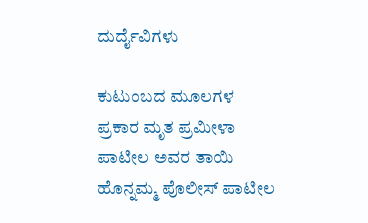ದುರ್ದೈವಿಗಳು

ಕುಟುಂಬದ ಮೂಲಗಳ ಪ್ರಕಾರ ಮೃತ ಪ್ರಮೀಳಾ ಪಾಟೀಲ ಅವರ ತಾಯಿ ಹೊನ್ನಮ್ಮ ಪೊಲೀಸ್ ಪಾಟೀಲ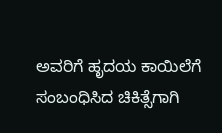ಅವರಿಗೆ ಹೃದಯ ಕಾಯಿಲೆಗೆ ಸಂಬಂಧಿಸಿದ ಚಿಕಿತ್ಸೆಗಾಗಿ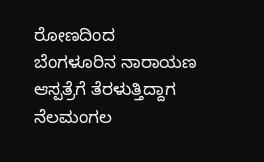ರೋಣದಿಂದ ಬೆಂಗಳೂರಿನ ನಾರಾಯಣ ಆಸ್ಪತ್ರೆಗೆ ತೆರಳುತ್ತಿದ್ದಾಗ ನೆಲಮಂಗಲ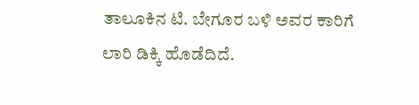ತಾಲೂಕಿನ ಟಿ. ಬೇಗೂರ ಬಳಿ ಅವರ ಕಾರಿಗೆ ಲಾರಿ ಡಿಕ್ಕಿ ಹೊಡೆದಿದೆ.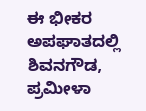ಈ ಭೀಕರ ಅಪಘಾತದಲ್ಲಿ ಶಿವನಗೌಡ, ಪ್ರಮೀಳಾ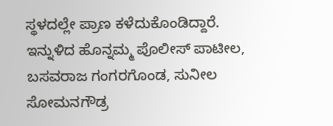ಸ್ಥಳದಲ್ಲೇ ಪ್ರಾಣ ಕಳೆದುಕೊಂಡಿದ್ದಾರೆ. ಇನ್ನುಳಿದ ಹೊನ್ನಮ್ಮ ಪೊಲೀಸ್ ಪಾಟೀಲ, ಬಸವರಾಜ ಗಂಗರಗೊಂಡ, ಸುನೀಲ ಸೋಮನಗೌಡ್ರ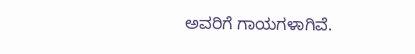ಅವರಿಗೆ ಗಾಯಗಳಾಗಿವೆ.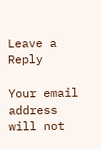Leave a Reply

Your email address will not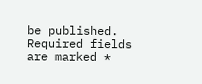be published. Required fields are marked *